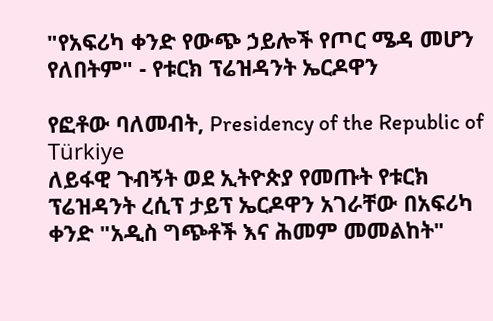"የአፍሪካ ቀንድ የውጭ ኃይሎች የጦር ሜዳ መሆን የለበትም" - የቱርክ ፕሬዝዳንት ኤርዶዋን

የፎቶው ባለመብት, Presidency of the Republic of Türkiye
ለይፋዊ ጉብኝት ወደ ኢትዮጵያ የመጡት የቱርክ ፕሬዝዳንት ረሲፕ ታይፕ ኤርዶዋን አገራቸው በአፍሪካ ቀንድ "አዲስ ግጭቶች እና ሕመም መመልከት"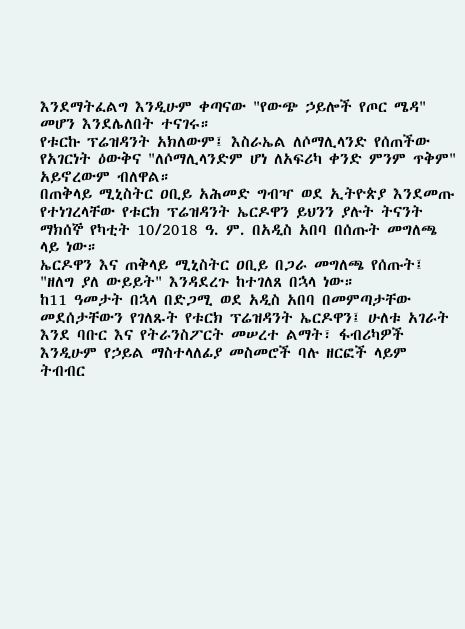እንደማትፈልግ እንዲሁም ቀጣናው "የውጭ ኃይሎች የጦር ሜዳ" መሆን እንደሌለበት ተናገሩ።
የቱርኩ ፕሬዝዳንት አክለውም፤ እስራኤል ለሶማሊላንድ የሰጠችው የአገርነት ዕውቅና "ለሶማሊላንድም ሆነ ለአፍሪካ ቀንድ ምንም ጥቅም" አይኖረውም ብለዋል።
በጠቅላይ ሚኒስትር ዐቢይ አሕመድ ግብዣ ወደ ኢትዮጵያ እንደመጡ የተነገረላቸው የቱርክ ፕሬዝዳንት ኤርዶዋን ይህንን ያሉት ትናንት ማክሰኞ የካቲት 10/2018 ዓ. ም. በአዲስ አበባ በሰጡት መግለጫ ላይ ነው።
ኤርዶዋን እና ጠቅላይ ሚኒስትር ዐቢይ በጋራ መግለጫ የሰጡት፤ "ዘለግ ያለ ውይይት" እንዳደረጉ ከተገለጸ በኋላ ነው።
ከ11 ዓመታት በኋላ በድጋሚ ወደ አዲስ አበባ በመምጣታቸው መደሰታቸውን የገለጹት የቱርክ ፕሬዝዳንት ኤርዶዋን፤ ሁለቱ አገራት እንደ ባቡር እና የትራንስፖርት መሠረተ ልማት፣ ፋብሪካዎች እንዲሁም የኃይል ማስተላለፊያ መስመሮች ባሉ ዘርፎች ላይም ትብብር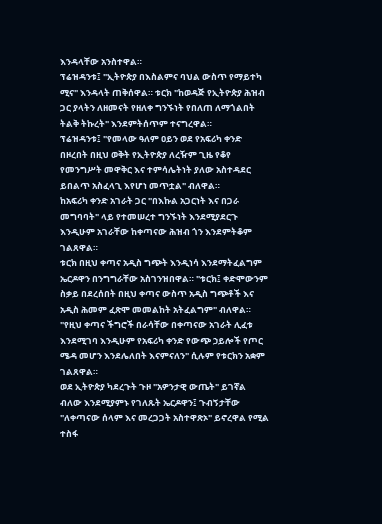እንዳላቸው አንስተዋል።
ፕሬዝዳንቱ፤ "ኢትዮጵያ በእስልምና ባህል ውስጥ የማይተካ ሚና" እንዳላት ጠቅሰዋል። ቱርክ "ከወዳጅ የኢትዮጵያ ሕዝብ ጋር ያላትን ለዘመናት የዘለቀ ግንኙነት የበለጠ ለማጎልበት ትልቅ ትኩረት" እንደምትሰጥም ተናግረዋል።
ፕሬዝዳንቱ፤ "የመላው ዓለም ዐይን ወደ የአፍሪካ ቀንድ በዞረበት በዚህ ወቅት የኢትዮጵያ ለረዥም ጊዜ የቆየ የመንግሥት መዋቅር እና ተምሳሌትነት ያለው አስተዳደር ይበልጥ አስፈላጊ እየሆነ መጥቷል" ብለዋል።
ከአፍሪካ ቀንድ አገራት ጋር "በእኩል አጋርነት እና በጋራ መግባባት" ላይ የተመሠረተ ግንኙነት እንደሚያደርጉ እንዲሁም አገራቸው ከቀጣናው ሕዝብ ጎን እንደምትቆም ገልጸዋል።
ቱርክ በዚህ ቀጣና አዲስ ግጭት እንዲነሳ እንደማትፈልግም ኤርዶዋን በንግግራቸው አስገንዝበዋል። "ቱርክ፤ ቀድሞውንም ስቃይ በደረሰበት በዚህ ቀጣና ውስጥ አዲስ ግጭቶች እና አዲስ ሕመም ፈጽሞ መመልከት አትፈልግም" ብለዋል።
"የዚህ ቀጣና ችግሮች በራሳቸው በቀጣናው አገራት ሊፈቱ እንደሚገባ እንዲሁም የአፍሪካ ቀንድ የውጭ ኃይሎች የጦር ሜዳ መሆን እንደሌለበት እናምናለን" ሲሉም የቱርክን አቋም ገልጸዋል።
ወደ ኢትዮጵያ ካደረጉት ጉዞ "አዎንታዊ ውጤት" ይገኛል ብለው እንደሚያምኑ የገለጹት ኤርዶዋን፤ ጉብኝታቸው "ለቀጣናው ሰላም እና መረጋጋት አስተዋጽኦ" ይኖረዋል የሚል ተስፋ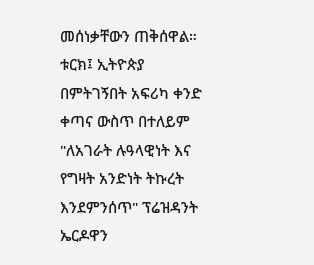መሰነቃቸውን ጠቅሰዋል።
ቱርክ፤ ኢትዮጵያ በምትገኝበት አፍሪካ ቀንድ ቀጣና ውስጥ በተለይም "ለአገራት ሉዓላዊነት እና የግዛት አንድነት ትኩረት እንደምንሰጥ" ፕሬዝዳንት ኤርዶዋን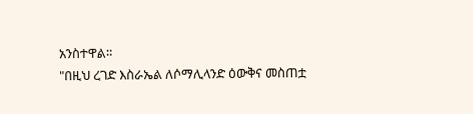አንስተዋል።
"በዚህ ረገድ እስራኤል ለሶማሊላንድ ዕውቅና መስጠቷ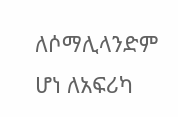ለሶማሊላንድም ሆነ ለአፍሪካ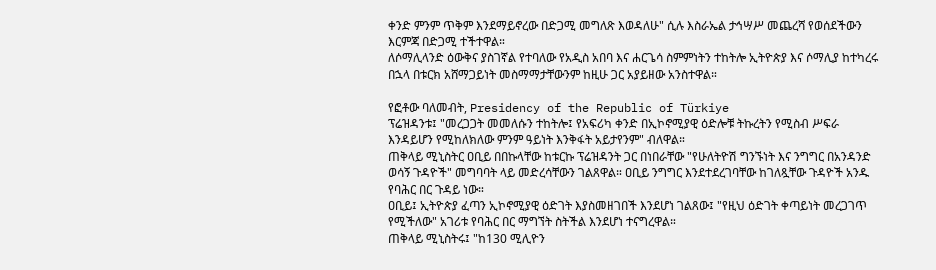ቀንድ ምንም ጥቅም እንደማይኖረው በድጋሚ መግለጽ እወዳለሁ" ሲሉ እስራኤል ታኅሣሥ መጨረሻ የወሰደችውን እርምጃ በድጋሚ ተችተዋል።
ለሶማሊላንድ ዕውቅና ያስገኛል የተባለው የአዲስ አበባ እና ሐርጌሳ ስምምነትን ተከትሎ ኢትዮጵያ እና ሶማሊያ ከተካረሩ በኋላ በቱርክ አሸማጋይነት መስማማታቸውንም ከዚሁ ጋር አያይዘው አንስተዋል።

የፎቶው ባለመብት, Presidency of the Republic of Türkiye
ፕሬዝዳንቱ፤ "መረጋጋት መመለሱን ተከትሎ፤ የአፍሪካ ቀንድ በኢኮኖሚያዊ ዕድሎቹ ትኩረትን የሚስብ ሥፍራ እንዳይሆን የሚከለክለው ምንም ዓይነት እንቅፋት አይታየንም" ብለዋል።
ጠቅላይ ሚኒስትር ዐቢይ በበኩላቸው ከቱርኩ ፕሬዝዳንት ጋር በነበራቸው "የሁለትዮሽ ግንኙነት እና ንግግር በአንዳንድ ወሳኝ ጉዳዮች" መግባባት ላይ መድረሳቸውን ገልጸዋል። ዐቢይ ንግግር እንደተደረገባቸው ከገለጿቸው ጉዳዮች አንዱ የባሕር በር ጉዳይ ነው።
ዐቢይ፤ ኢትዮጵያ ፈጣን ኢኮኖሚያዊ ዕድገት እያስመዘገበች እንደሆነ ገልጸው፤ "የዚህ ዕድገት ቀጣይነት መረጋገጥ የሚችለው" አገሪቱ የባሕር በር ማግኘት ስትችል እንደሆነ ተናግረዋል።
ጠቅላይ ሚኒስትሩ፤ "ከ130 ሚሊዮን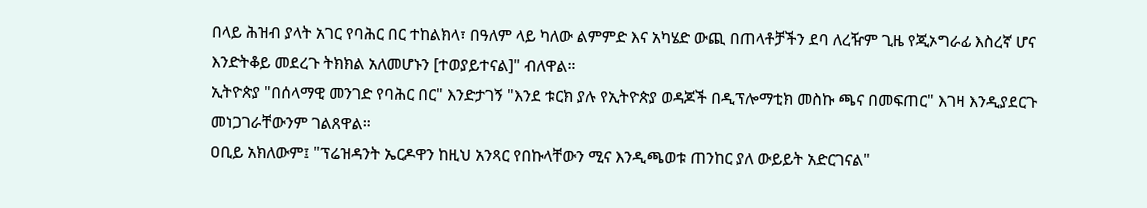በላይ ሕዝብ ያላት አገር የባሕር በር ተከልክላ፣ በዓለም ላይ ካለው ልምምድ እና አካሄድ ውጪ በጠላቶቻችን ደባ ለረዥም ጊዜ የጂኦግራፊ እስረኛ ሆና እንድትቆይ መደረጉ ትክክል አለመሆኑን [ተወያይተናል]" ብለዋል።
ኢትዮጵያ "በሰላማዊ መንገድ የባሕር በር" እንድታገኝ "እንደ ቱርክ ያሉ የኢትዮጵያ ወዳጆች በዲፕሎማቲክ መስኩ ጫና በመፍጠር" እገዛ እንዲያደርጉ መነጋገራቸውንም ገልጸዋል።
ዐቢይ አክለውም፤ "ፕሬዝዳንት ኤርዶዋን ከዚህ አንጻር የበኩላቸውን ሚና እንዲጫወቱ ጠንከር ያለ ውይይት አድርገናል"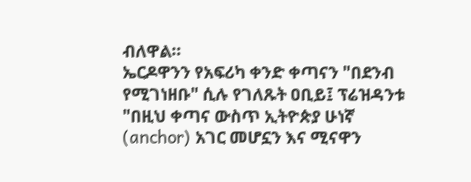ብለዋል።
ኤርዶዋንን የአፍሪካ ቀንድ ቀጣናን "በደንብ የሚገነዘቡ" ሲሉ የገለጹት ዐቢይ፤ ፕሬዝዳንቱ "በዚህ ቀጣና ውስጥ ኢትዮጵያ ሁነኛ (anchor) አገር መሆኗን እና ሚናዋን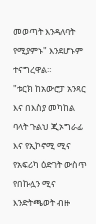መወጣት እንዳለባት የሚያምኑ" እንደሆኑም ተናግረዋል።
"ቱርክ ከአውሮፓ አንጻር እና በእስያ መካከል ባላት ጉልህ ጂኦግራፊ እና የኢኮኖሚ ሚና የአፍሪካ ዕድገት ውስጥ የበኩሏን ሚና እንድትጫወት ብዙ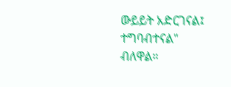ውይይት አድርገናል፤ ተግባብተናል" ብለዋል።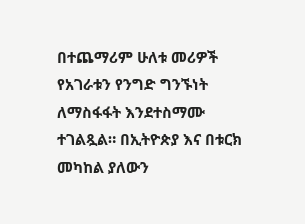በተጨማሪም ሁለቱ መሪዎች የአገራቱን የንግድ ግንኙነት ለማስፋፋት እንደተስማሙ ተገልጿል። በኢትዮጵያ እና በቱርክ መካከል ያለውን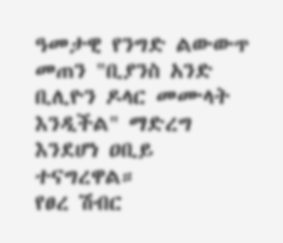ዓመታዊ የንግድ ልውውጥ መጠን "ቢያንስ አንድ ቢሊዮን ዶላር መሙላት እንዲችል" ማድረግ እንደሆነ ዐቢይ ተናግረዋል።
የፀረ ሽብር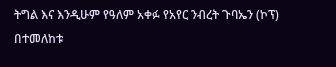ትግል እና እንዲሁም የዓለም አቀፉ የአየር ንብረት ጉባኤን (ኮፕ) በተመለከቱ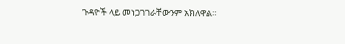ጉዳዮች ላይ መነጋገገራቸውንም አክለዋል።